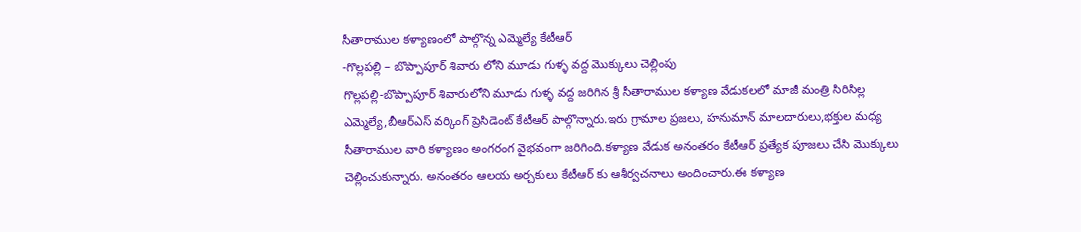సీతారాముల కళ్యాణంలో పాల్గొన్న ఎమ్మెల్యే కేటీఆర్
-గొల్లపల్లి – బొప్పాపూర్ శివారు లోని మూడు గుళ్ళ వద్ద మొక్కులు చెల్లింపు
గొల్లపల్లి-బొప్పాపూర్ శివారులోని మూడు గుళ్ళ వద్ద జరిగిన శ్రీ సీతారాముల కళ్యాణ వేడుకలలో మాజీ మంత్రి సిరిసిల్ల ఎమ్మెల్యే,బీఆర్ఎస్ వర్కింగ్ ప్రెసిడెంట్ కేటీఆర్ పాల్గొన్నారు.ఇరు గ్రామాల ప్రజలు, హనుమాన్ మాలదారులు,భక్తుల మధ్య సీతారాముల వారి కళ్యాణం అంగరంగ వైభవంగా జరిగింది.కళ్యాణ వేడుక అనంతరం కేటీఆర్ ప్రత్యేక పూజలు చేసి మొక్కులు చెల్లించుకున్నారు. అనంతరం ఆలయ అర్చకులు కేటీఆర్ కు ఆశీర్వచనాలు అందించారు.ఈ కళ్యాణ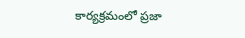కార్యక్రమంలో ప్రజా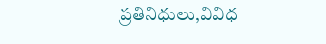ప్రతినిధులు,వివిధ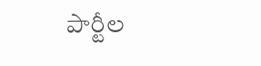పార్టీల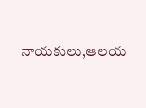నాయకులు,ఆలయ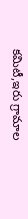కమిటీ,ఇరు గ్రామాల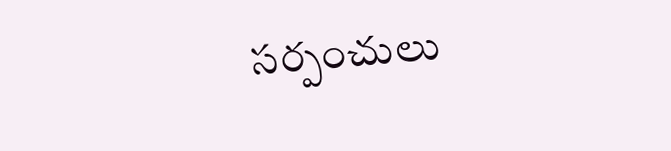సర్పంచులు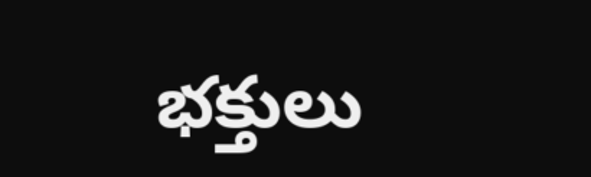భక్తులు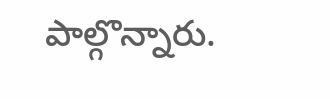పాల్గొన్నారు.